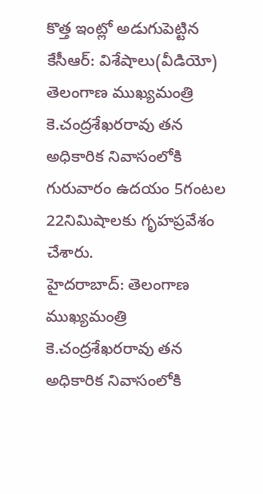కొత్త ఇంట్లో అడుగుపెట్టిన కేసీఆర్: విశేషాలు(వీడియో)
తెలంగాణ ముఖ్యమంత్రి కె.చంద్రశేఖరరావు తన అధికారిక నివాసంలోకి గురువారం ఉదయం 5గంటల 22నిమిషాలకు గృహప్రవేశం చేశారు.
హైదరాబాద్: తెలంగాణ ముఖ్యమంత్రి కె.చంద్రశేఖరరావు తన అధికారిక నివాసంలోకి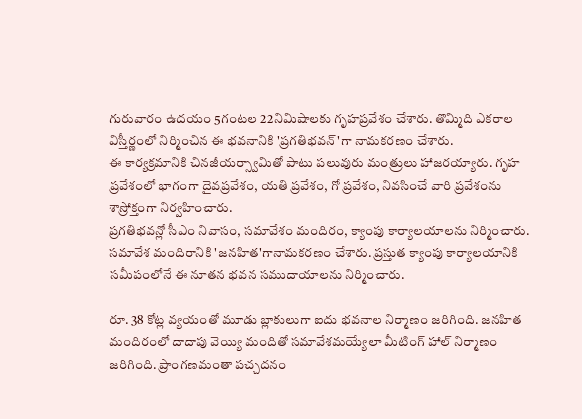గురువారం ఉదయం 5గంటల 22నిమిషాలకు గృహప్రవేశం చేశారు. తొమ్మిది ఎకరాల విస్తీర్ణంలో నిర్మించిన ఈ భవనానికి 'ప్రగతిభవన్'గా నామకరణం చేశారు.
ఈ కార్యక్రమానికి చినజీయర్స్వామితో పాటు పలువురు మంత్రులు హాజరయ్యారు. గృహ ప్రవేశంలో భాగంగా దైవప్రవేశం, యతి ప్రవేశం, గో ప్రవేశం, నివసించే వారి ప్రవేశంను శాస్రోక్తంగా నిర్వహించారు.
ప్రగతిభవన్లో సీఎం నివాసం, సమావేశం మందిరం, క్యాంపు కార్యాలయాలను నిర్మించారు. సమావేశ మందిరానికి 'జనహిత'గానామకరణం చేశారు. ప్రస్తుత క్యాంపు కార్యాలయానికి సమీపంలోనే ఈ నూతన భవన సముదాయాలను నిర్మించారు.

రూ. 38 కోట్ల వ్యయంతో మూడు బ్లాకులుగా ఐదు భవనాల నిర్మాణం జరిగింది. జనహిత మందిరంలో దాదాపు వెయ్యి మందితో సమావేశమయ్యేలా మీటింగ్ హాల్ నిర్మాణం జరిగింది. ప్రాంగణమంతా పచ్చదనం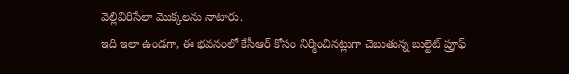వెల్లివిరిసేలా మొక్కలను నాటారు.
ఇది ఇలా ఉండగా, ఈ భవనంలో కేసీఆర్ కోసం నిర్మించినట్లుగా చెబుతున్న బుల్టెట్ ప్రూఫ్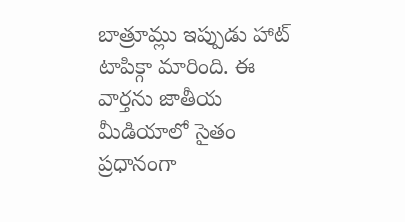బాత్రూమ్లు ఇప్పుడు హాట్ టాపిక్గా మారింది. ఈ వార్తను జాతీయ మీడియాలో సైతం ప్రధానంగా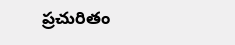ప్రచురితం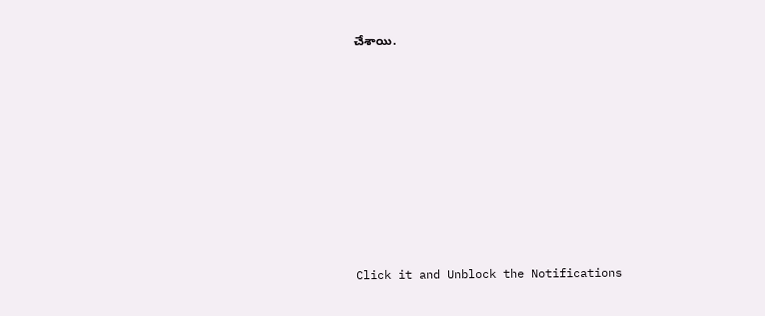చేశాయి.












Click it and Unblock the Notifications